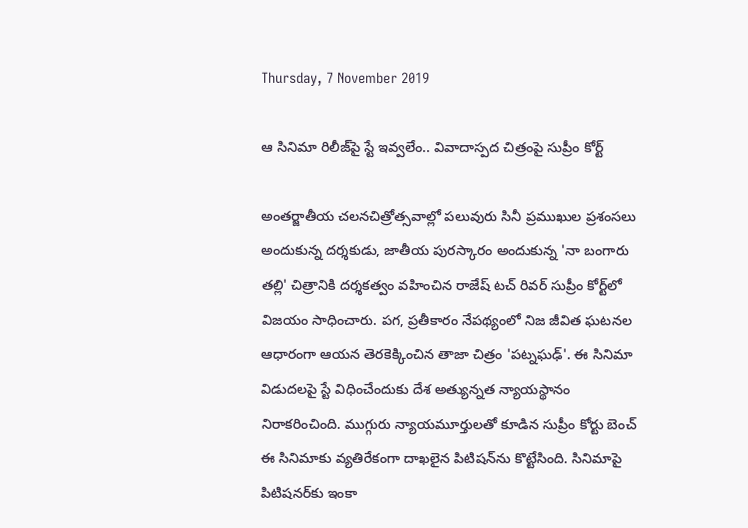Thursday, 7 November 2019

ఆ సినిమా రిలీజ్‌పై స్టే ఇవ్వలేం.. వివాదాస్పద చిత్రంపై సుప్రీం కోర్ట్‌

అంతర్జాతీయ చలనచిత్రోత్సవాల్లో పలువురు సినీ ప్రముఖుల ప్రశంసలు అందుకున్న దర్శకుడు, జాతీయ పురస్కారం అందుకున్న 'నా బంగారు తల్లి' చిత్రానికి దర్శకత్వం వహించిన రాజేష్ టచ్ రివర్‌ సుప్రీం కోర్ట్‌లో విజయం సాధించారు. పగ, ప్రతీకారం నేపథ్యంలో నిజ జీవిత ఘటనల ఆధారంగా ఆయన తెరకెక్కించిన తాజా చిత్రం 'పట్నఘఢ్'. ఈ సినిమా విడుదలపై స్టే విధించేందుకు దేశ అత్యున్నత న్యాయస్థానం నిరాకరించింది. ముగ్గురు న్యాయమూర్తులతో కూడిన సుప్రీం కోర్టు బెంచ్ ఈ సినిమాకు వ్యతిరేకంగా దాఖలైన పిటిషన్‌ను కొట్టేసింది. సినిమాపై పిటిషనర్‌కు ఇంకా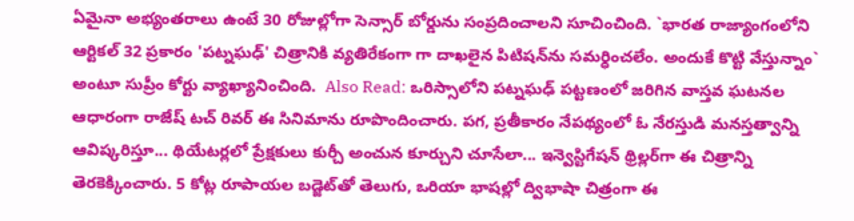ఏమైనా అభ్యంతరాలు ఉంటే 30 రోజుల్లోగా సెన్సార్ బోర్డును సంప్రదించాలని సూచించింది. `భారత రాజ్యాంగంలోని ఆర్టికల్ 32 ప్రకారం 'పట్నఘఢ్' చిత్రానికి వ్యతిరేకంగా గా దాఖలైన పిటిషన్‌ను సమర్ధించలేం. అందుకే కొట్టి వేస్తున్నాం` అంటూ సుప్రీం కోర్టు వ్యాఖ్యానించింది.  Also Read: ఒరిస్సాలోని పట్నఘఢ్ పట్టణంలో జరిగిన వాస్తవ ఘటనల ఆధారంగా రాజేష్ టచ్ రివర్ ఈ సినిమాను రూపొందించారు. పగ, ప్రతీకారం నేపథ్యంలో ఓ నేరస్తుడి మనస్తత్వాన్ని ఆవిష్కరిస్తూ... థియేటర్లలో ప్రేక్షకులు కుర్చీ అంచున కూర్చుని చూసేలా... ఇన్వెస్టిగేషన్ థ్రిల్లర్‌గా ఈ చిత్రాన్ని తెరకెక్కించారు. 5 కోట్ల రూపాయల బడ్జెట్‌తో తెలుగు, ఒరియా భాషల్లో ద్విభాషా చిత్రంగా ఈ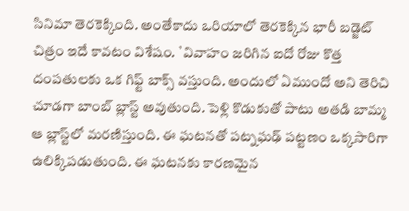సినిమా తెరకెక్కింది. అంతేకాదు ఒరియాలో తెరకెక్కిన భారీ బడ్జెట్‌ చిత్రం ఇదే కావటం విశేషం. `వివాహం జరిగిన ఐదో రోజు కొత్త దంపతులకు ఒక గిఫ్ట్ బాక్స్ వస్తుంది. అందులో ఏముందో అని తెరిచి చూడగా బాంబ్ బ్లాస్ట్ అవుతుంది. పెళ్లి కొడుకుతో పాటు అతడి బామ్మ ఆ బ్లాస్ట్‌లో మరణిస్తుంది. ఈ ఘటనతో పట్నఘఢ్ పట్టణం ఒక్కసారిగా ఉలిక్కిపడుతుంది. ఈ ఘటనకు కారణమైన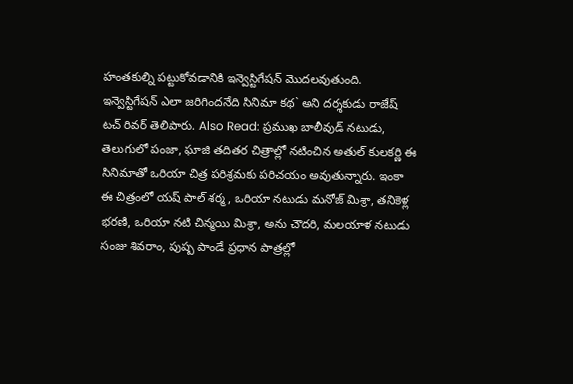హంతకుల్ని పట్టుకోవడానికి ఇన్వెస్టిగేషన్ మొదలవుతుంది. ఇన్వెస్టిగేషన్ ఎలా జరిగిందనేది సినిమా కథ` అని దర్శకుడు రాజేష్ టచ్ రివర్ తెలిపారు. Also Read: ప్రముఖ బాలీవుడ్ నటుడు, తెలుగులో పంజా, ఘాజి తదితర చిత్రాల్లో నటించిన అతుల్ కులకర్ణి ఈ సినిమాతో ఒరియా చిత్ర పరిశ్రమకు పరిచయం అవుతున్నారు. ఇంకా ఈ చిత్రంలో యష్ పాల్ శర్మ, ఒరియా నటుడు మనోజ్ మిశ్రా, తనికెళ్ల భరణి, ఒరియా నటి చిన్మయి మిశ్రా, అను చౌదరి, మలయాళ నటుడు సంజు శివరాం, పుష్ప పాండే ప్రధాన పాత్రల్లో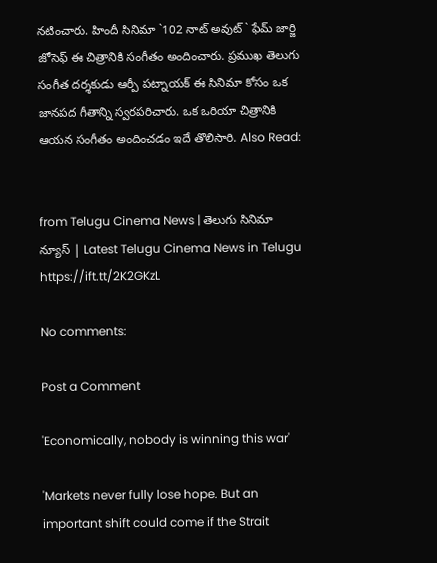నటించారు. హిందీ సినిమా `102 నాట్ అవుట్` ఫేమ్ జార్జి జోసెఫ్ ఈ చిత్రానికి సంగీతం అందించారు. ప్రముఖ తెలుగు సంగీత దర్శకుడు ఆర్పీ పట్నాయక్ ఈ సినిమా కోసం ఒక జానపద గీతాన్ని స్వరపరిచారు. ఒక ఒరియా చిత్రానికి ఆయన సంగీతం అందించడం ఇదే తొలిసారి. Also Read:


from Telugu Cinema News | తెలుగు సినిమా న్యూస్ | Latest Telugu Cinema News in Telugu https://ift.tt/2K2GKzL

No comments:

Post a Comment

'Economically, nobody is winning this war'

'Markets never fully lose hope. But an important shift could come if the Strait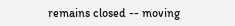remains closed -- moving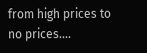from high prices to no prices....